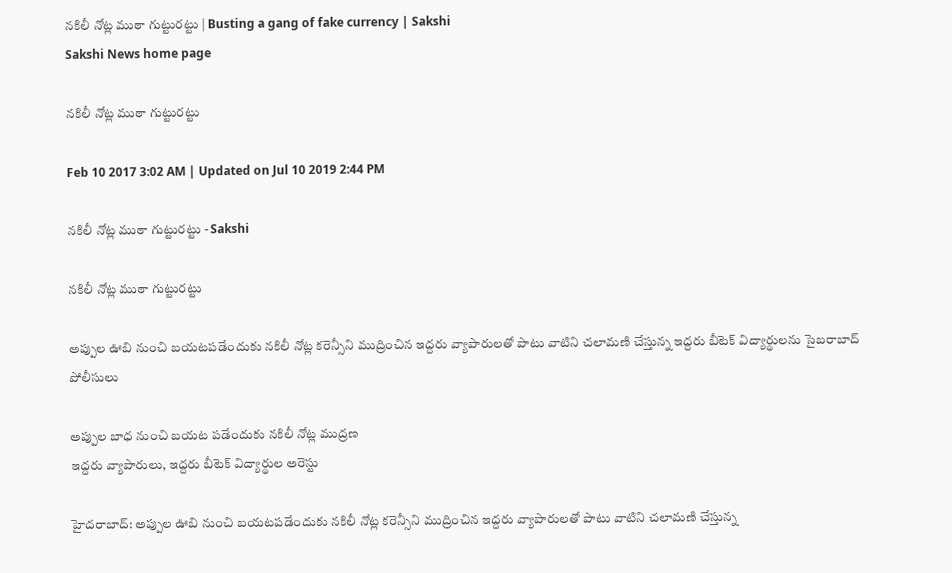నకిలీ నోట్ల ముఠా గుట్టురట్టు | Busting a gang of fake currency | Sakshi
Sakshi News home page

నకిలీ నోట్ల ముఠా గుట్టురట్టు

Feb 10 2017 3:02 AM | Updated on Jul 10 2019 2:44 PM

నకిలీ నోట్ల ముఠా గుట్టురట్టు - Sakshi

నకిలీ నోట్ల ముఠా గుట్టురట్టు

అప్పుల ఊబి నుంచి బయటపడేందుకు నకిలీ నోట్ల కరెన్సీని ముద్రించిన ఇద్దరు వ్యాపారులతో పాటు వాటిని చలామణి చేస్తున్న ఇద్దరు బీటెక్‌ విద్యార్థులను సైబరాబాద్‌ పోలీసులు

అప్పుల బాధ నుంచి బయట పడేందుకు నకిలీ నోట్ల ముద్రణ
ఇద్దరు వ్యాపారులు, ఇద్దరు బీటెక్‌ విద్యార్థుల అరెస్టు

హైదరాబాద్‌: అప్పుల ఊబి నుంచి బయటపడేందుకు నకిలీ నోట్ల కరెన్సీని ముద్రించిన ఇద్దరు వ్యాపారులతో పాటు వాటిని చలామణి చేస్తున్న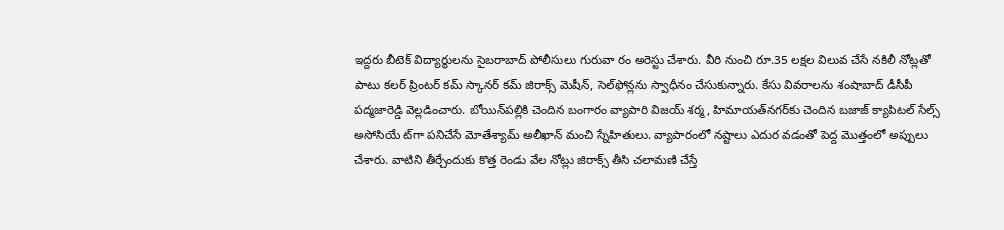ఇద్దరు బీటెక్‌ విద్యార్థులను సైబరాబాద్‌ పోలీసులు గురువా రం అరెస్టు చేశారు. వీరి నుంచి రూ.35 లక్షల విలువ చేసే నకిలీ నోట్లతో పాటు కలర్‌ ప్రింటర్‌ కమ్‌ స్కానర్‌ కమ్‌ జిరాక్స్‌ మెషీన్, సెల్‌ఫోన్లను స్వాధీనం చేసుకున్నారు. కేసు వివరాలను శంషాబాద్‌ డీసీపీ పద్మజారెడ్డి వెల్లడించారు. బోయిన్‌పల్లికి చెందిన బంగారం వ్యాపారి విజయ్‌ శర్మ, హిమాయత్‌నగర్‌కు చెందిన బజాజ్‌ క్యాపిటల్‌ సేల్స్‌ అసోసియే ట్‌గా పనిచేసే మోతేశ్యామ్‌ అలీఖాన్‌ మంచి స్నేహితులు. వ్యాపారంలో నష్టాలు ఎదుర వడంతో పెద్ద మొత్తంలో అప్పులు చేశారు. వాటిని తీర్చేందుకు కొత్త రెండు వేల నోట్లు జిరాక్స్‌ తీసి చలామణి చేస్తే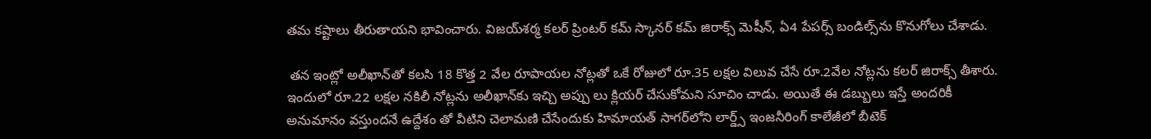తమ కష్టాలు తీరుతాయని భావించారు. విజయ్‌శర్మ కలర్‌ ప్రింటర్‌ కమ్‌ స్కానర్‌ కమ్‌ జిరాక్స్‌ మెషీన్, ఏ4 పేపర్స్‌ బండిల్స్‌ను కొనుగోలు చేశాడు.

 తన ఇంట్లో అలీఖాన్‌తో కలసి 18 కొత్త 2 వేల రూపాయల నోట్లతో ఒకే రోజులో రూ.35 లక్షల విలువ చేసే రూ.2వేల నోట్లను కలర్‌ జిరాక్స్‌ తీశారు. ఇందులో రూ.22 లక్షల నకిలీ నోట్లను అలీఖాన్‌కు ఇచ్చి అప్పు లు క్లియర్‌ చేసుకోమని సూచిం చాడు. అయితే ఈ డబ్బులు ఇస్తే అందరికీ అనుమానం వస్తుందనే ఉద్దేశం తో వీటిని చెలామణి చేసేందుకు హిమాయత్‌ సాగర్‌లోని లార్డ్స్‌ ఇంజనీరింగ్‌ కాలేజీలో బీటెక్‌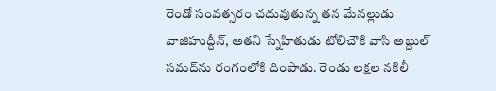రెండో సంవత్సరం చదువుతున్న తన మేనల్లుడు వాజిహుద్దీన్, అతని స్నేహితుడు టోలిచౌకి వాసి అబ్దుల్‌ సమద్‌ను రంగంలోకి దింపాడు. రెండు లక్షల నకిలీ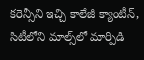కరెన్సీని ఇచ్చి కాలేజీ క్యాంటీన్, సిటీలోని మాల్స్‌లో మార్పిడి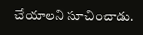చేయాలని సూచించాడు.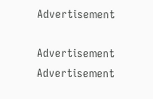Advertisement

Advertisement
Advertisement